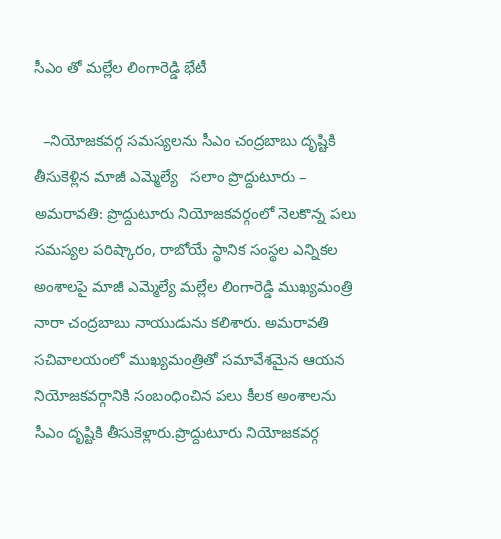సీఎం తో మల్లేల లింగారెడ్డి భేటీ

  –నియోజకవర్గ సమస్యలను సీఎం చంద్రబాబు దృష్టికి తీసుకెళ్లిన మాజీ ఎమ్మెల్యే   సలాం ప్రొద్దుటూరు – అమరావతి: ప్రొద్దుటూరు నియోజకవర్గంలో నెలకొన్న పలు సమస్యల పరిష్కారం, రాబోయే స్థానిక సంస్థల ఎన్నికల అంశాలపై మాజీ ఎమ్మెల్యే మల్లేల లింగారెడ్డి ముఖ్యమంత్రి నారా చంద్రబాబు నాయుడును కలిశారు. అమరావతి సచివాలయంలో ముఖ్యమంత్రితో సమావేశమైన ఆయన నియోజకవర్గానికి సంబంధించిన పలు కీలక అంశాలను సీఎం దృష్టికి తీసుకెళ్లారు.ప్రొద్దుటూరు నియోజకవర్గ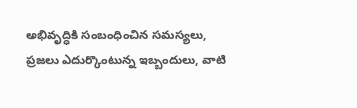అభివృద్ధికి సంబంధించిన సమస్యలు, ప్రజలు ఎదుర్కొంటున్న ఇబ్బందులు, వాటి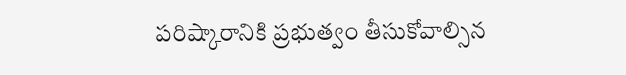పరిష్కారానికి ప్రభుత్వం తీసుకోవాల్సిన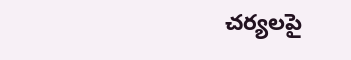చర్యలపై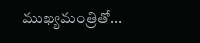ముఖ్యమంత్రితో...